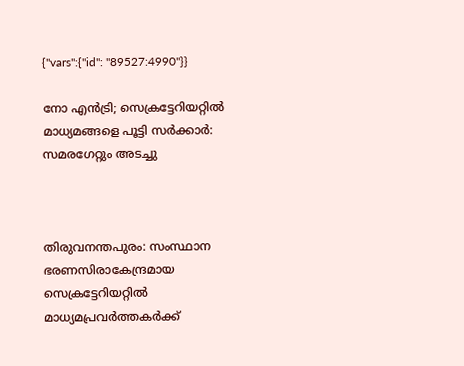{"vars":{"id": "89527:4990"}}

നോ എൻട്രി; സെക്രട്ടേറിയറ്റിൽ മാധ്യമങ്ങളെ പൂട്ടി സർക്കാർ: സമരഗേറ്റും അടച്ചു



തിരുവനന്തപുരം: സംസ്ഥാന ഭരണസിരാകേന്ദ്രമായ സെക്രട്ടേറിയറ്റിൽ മാധ്യമപ്രവർത്തകർക്ക്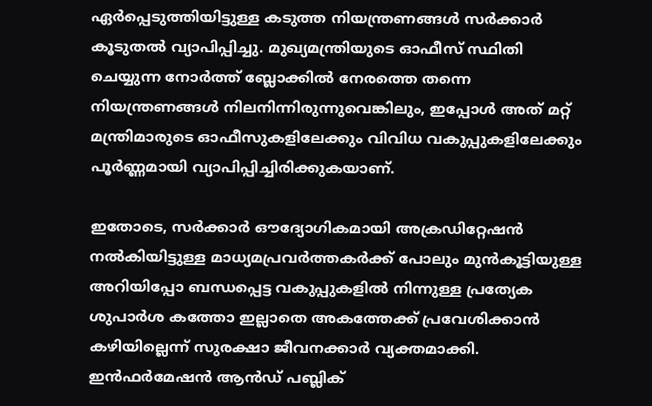ഏർപ്പെടുത്തിയിട്ടുള്ള കടുത്ത നിയന്ത്രണങ്ങൾ സർക്കാർ കൂടുതൽ വ്യാപിപ്പിച്ചു. മുഖ്യമന്ത്രിയുടെ ഓഫീസ് സ്ഥിതി ചെയ്യുന്ന നോർത്ത് ബ്ലോക്കിൽ നേരത്തെ തന്നെ നിയന്ത്രണങ്ങൾ നിലനിന്നിരുന്നുവെങ്കിലും, ഇപ്പോൾ അത് മറ്റ് മന്ത്രിമാരുടെ ഓഫീസുകളിലേക്കും വിവിധ വകുപ്പുകളിലേക്കും പൂർണ്ണമായി വ്യാപിപ്പിച്ചിരിക്കുകയാണ്.

ഇതോടെ, സർക്കാർ ഔദ്യോഗികമായി അക്രഡിറ്റേഷൻ നൽകിയിട്ടുള്ള മാധ്യമപ്രവർത്തകർക്ക് പോലും മുൻകൂട്ടിയുള്ള അറിയിപ്പോ ബന്ധപ്പെട്ട വകുപ്പുകളിൽ നിന്നുള്ള പ്രത്യേക ശുപാർശ കത്തോ ഇല്ലാതെ അകത്തേക്ക് പ്രവേശിക്കാൻ കഴിയില്ലെന്ന് സുരക്ഷാ ജീവനക്കാർ വ്യക്തമാക്കി. ഇൻഫർമേഷൻ ആൻഡ് പബ്ലിക്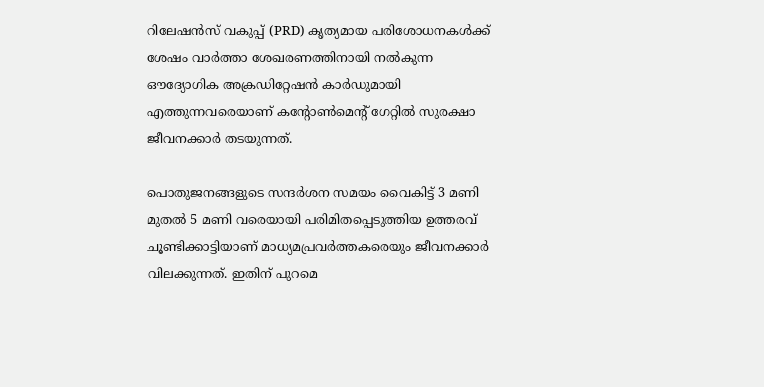റിലേഷൻസ് വകുപ്പ് (PRD) കൃത്യമായ പരിശോധനകൾക്ക് ശേഷം വാർത്താ ശേഖരണത്തിനായി നൽകുന്ന ഔദ്യോഗിക അക്രഡിറ്റേഷൻ കാർഡുമായി എത്തുന്നവരെയാണ് കന്റോൺമെന്റ് ഗേറ്റിൽ സുരക്ഷാ ജീവനക്കാർ തടയുന്നത്.

പൊതുജനങ്ങളുടെ സന്ദർശന സമയം വൈകിട്ട് 3 മണി മുതൽ 5 മണി വരെയായി പരിമിതപ്പെടുത്തിയ ഉത്തരവ് ചൂണ്ടിക്കാട്ടിയാണ് മാധ്യമപ്രവർത്തകരെയും ജീവനക്കാർ വിലക്കുന്നത്. ഇതിന് പുറമെ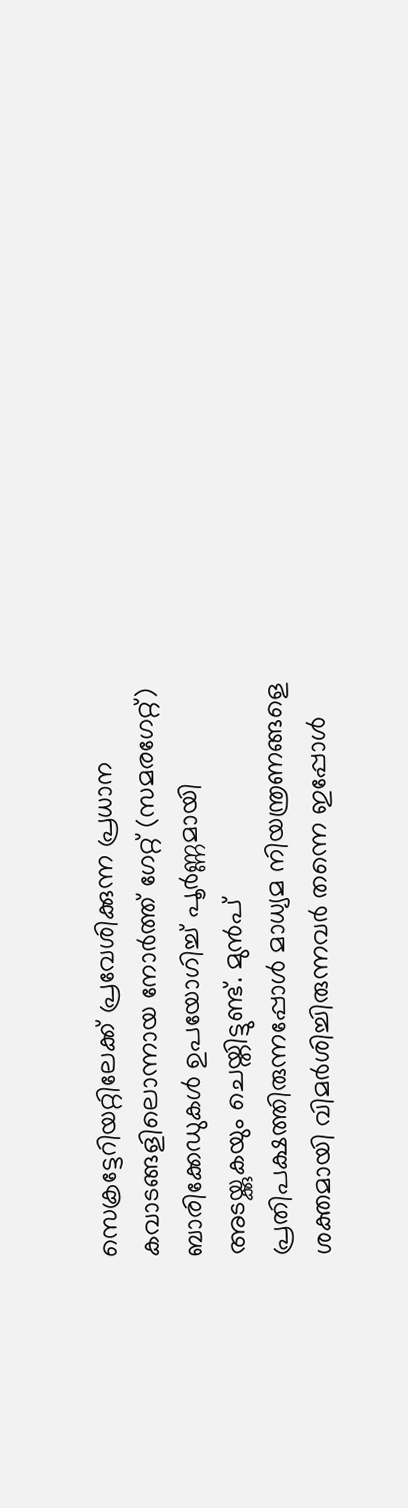സെക്രട്ടേറിയറ്റിലേക്ക് പ്രവേശിക്കുന്ന പ്രധാന കവാടങ്ങളിലൊന്നായ നോർത്ത് ഗേറ്റ് (സമരഗേറ്റ്) ബാരിക്കേഡുകൾ ഉപയോഗിച്ച് പൂർണ്ണമായി അടയ്ക്കുകയും ചെയ്തിട്ടുണ്ട്. മുൻപ് പ്രതിപക്ഷത്തിരുന്നപ്പോൾ മാധ്യമ നിയന്ത്രണങ്ങളെ ശക്തമായി വിമർശിച്ചിരുന്നവർ തന്നെ ഇപ്പോൾ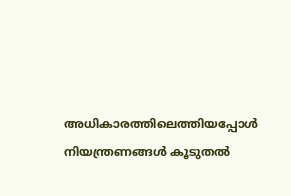അധികാരത്തിലെത്തിയപ്പോൾ നിയന്ത്രണങ്ങൾ കൂടുതൽ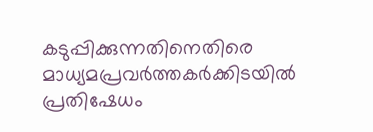കടുപ്പിക്കുന്നതിനെതിരെ മാധ്യമപ്രവർത്തകർക്കിടയിൽ പ്രതിഷേധം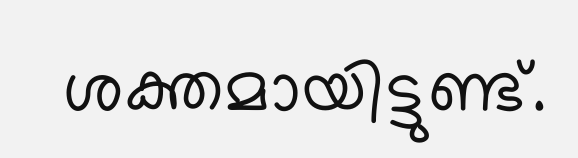ശക്തമായിട്ടുണ്ട്.